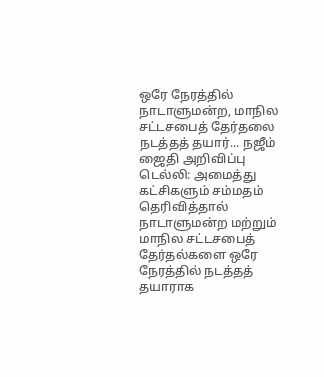ஒரே நேரத்தில் நாடாளுமன்ற, மாநில சட்டசபைத் தேர்தலை நடத்தத் தயார்... நஜீம் ஜைதி அறிவிப்பு
டெல்லி: அமைத்து கட்சிகளும் சம்மதம் தெரிவித்தால் நாடாளுமன்ற மற்றும் மாநில சட்டசபைத் தேர்தல்களை ஒரே நேரத்தில் நடத்தத் தயாராக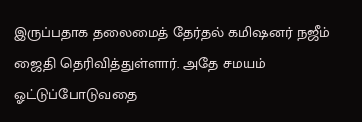இருப்பதாக தலைமைத் தேர்தல் கமிஷனர் நஜீம் ஜைதி தெரிவித்துள்ளார். அதே சமயம் ஓட்டுப்போடுவதை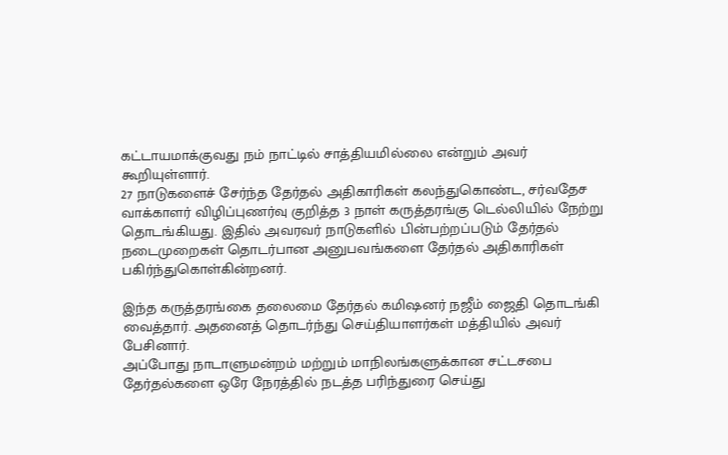கட்டாயமாக்குவது நம் நாட்டில் சாத்தியமில்லை என்றும் அவர் கூறியுள்ளார்.
27 நாடுகளைச் சேர்ந்த தேர்தல் அதிகாரிகள் கலந்துகொண்ட, சர்வதேச வாக்காளர் விழிப்புணர்வு குறித்த 3 நாள் கருத்தரங்கு டெல்லியில் நேற்று தொடங்கியது. இதில் அவரவர் நாடுகளில் பின்பற்றப்படும் தேர்தல் நடைமுறைகள் தொடர்பான அனுபவங்களை தேர்தல் அதிகாரிகள் பகிர்ந்துகொள்கின்றனர்.

இந்த கருத்தரங்கை தலைமை தேர்தல் கமிஷனர் நஜீம் ஜைதி தொடங்கி வைத்தார். அதனைத் தொடர்ந்து செய்தியாளர்கள் மத்தியில் அவர் பேசினார்.
அப்போது நாடாளுமன்றம் மற்றும் மாநிலங்களுக்கான சட்டசபை தேர்தல்களை ஒரே நேரத்தில் நடத்த பரிந்துரை செய்து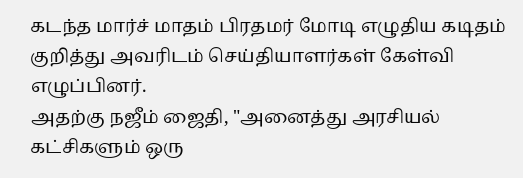கடந்த மார்ச் மாதம் பிரதமர் மோடி எழுதிய கடிதம் குறித்து அவரிடம் செய்தியாளர்கள் கேள்வி எழுப்பினர்.
அதற்கு நஜீம் ஜைதி, "அனைத்து அரசியல் கட்சிகளும் ஒரு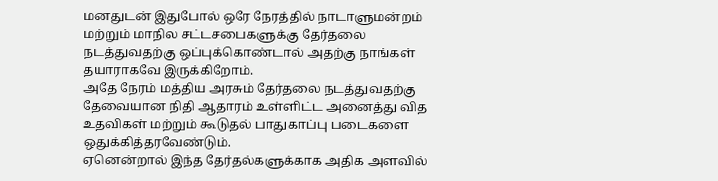மனதுடன் இதுபோல் ஒரே நேரத்தில் நாடாளுமன்றம் மற்றும் மாநில சட்டசபைகளுக்கு தேர்தலை நடத்துவதற்கு ஒப்புக்கொண்டால் அதற்கு நாங்கள் தயாராகவே இருக்கிறோம்.
அதே நேரம் மத்திய அரசும் தேர்தலை நடத்துவதற்கு தேவையான நிதி ஆதாரம் உள்ளிட்ட அனைத்து வித உதவிகள் மற்றும் கூடுதல் பாதுகாப்பு படைகளை ஒதுக்கித்தரவேண்டும்.
ஏனென்றால் இந்த தேர்தல்களுக்காக அதிக அளவில்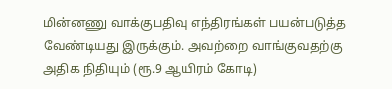மின்னணு வாக்குபதிவு எந்திரங்கள் பயன்படுத்த வேண்டியது இருக்கும். அவற்றை வாங்குவதற்கு அதிக நிதியும் (ரூ.9 ஆயிரம் கோடி)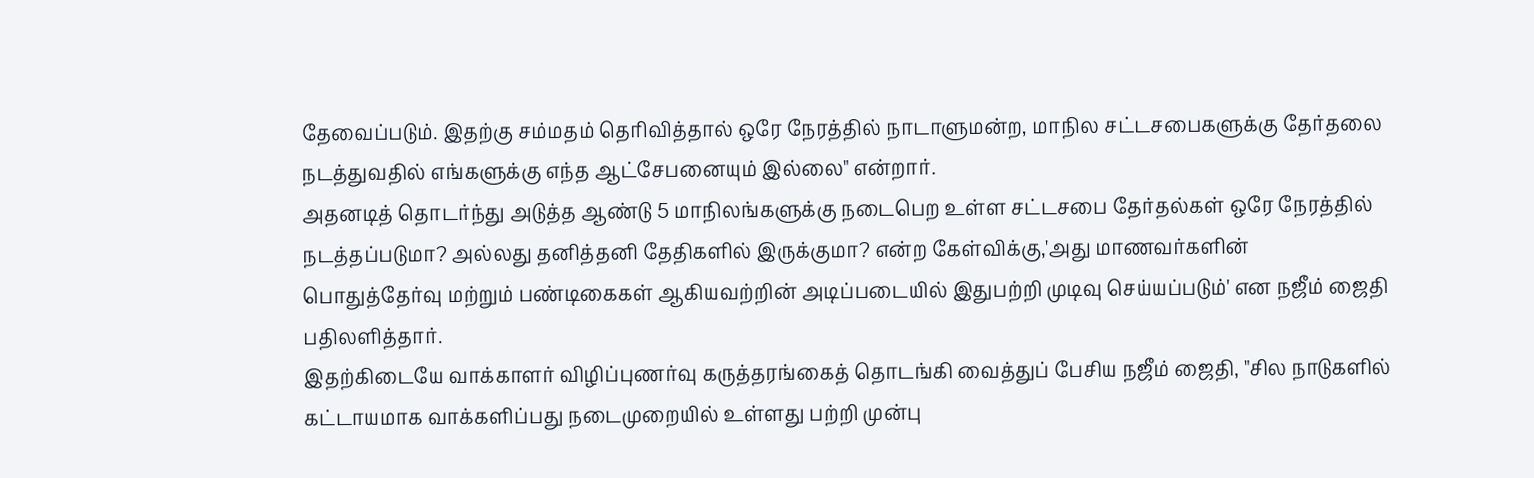தேவைப்படும். இதற்கு சம்மதம் தெரிவித்தால் ஒரே நேரத்தில் நாடாளுமன்ற, மாநில சட்டசபைகளுக்கு தேர்தலை நடத்துவதில் எங்களுக்கு எந்த ஆட்சேபனையும் இல்லை" என்றார்.
அதனடித் தொடர்ந்து அடுத்த ஆண்டு 5 மாநிலங்களுக்கு நடைபெற உள்ள சட்டசபை தேர்தல்கள் ஒரே நேரத்தில் நடத்தப்படுமா? அல்லது தனித்தனி தேதிகளில் இருக்குமா? என்ற கேள்விக்கு,'அது மாணவர்களின் பொதுத்தேர்வு மற்றும் பண்டிகைகள் ஆகியவற்றின் அடிப்படையில் இதுபற்றி முடிவு செய்யப்படும்' என நஜீம் ஜைதி பதிலளித்தார்.
இதற்கிடையே வாக்காளர் விழிப்புணர்வு கருத்தரங்கைத் தொடங்கி வைத்துப் பேசிய நஜீம் ஜைதி, "சில நாடுகளில் கட்டாயமாக வாக்களிப்பது நடைமுறையில் உள்ளது பற்றி முன்பு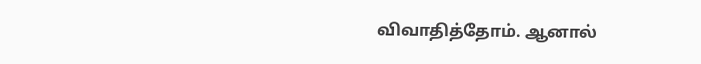விவாதித்தோம். ஆனால்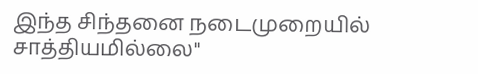இந்த சிந்தனை நடைமுறையில் சாத்தியமில்லை''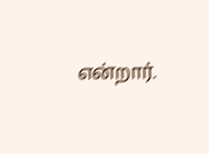என்றார்.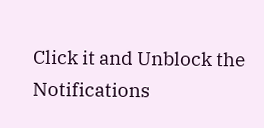Click it and Unblock the Notifications